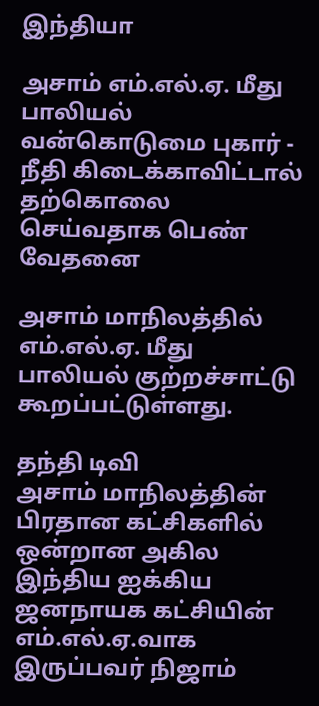இந்தியா

அசாம் எம்.எல்.ஏ. மீது பாலியல் வன்கொடுமை புகார் - நீதி கிடைக்காவிட்டால் தற்கொலை செய்வதாக பெண் வேதனை

அசாம் மாநிலத்தில் எம்.எல்.ஏ. மீது பாலியல் குற்றச்சாட்டு கூறப்பட்டுள்ளது.

தந்தி டிவி
அசாம் மாநிலத்தின் பிரதான கட்சிகளில் ஒன்றான அகில இந்திய ஐக்கிய ஜனநாயக கட்சியின் எம்.எல்.ஏ.வாக இருப்பவர் நிஜாம்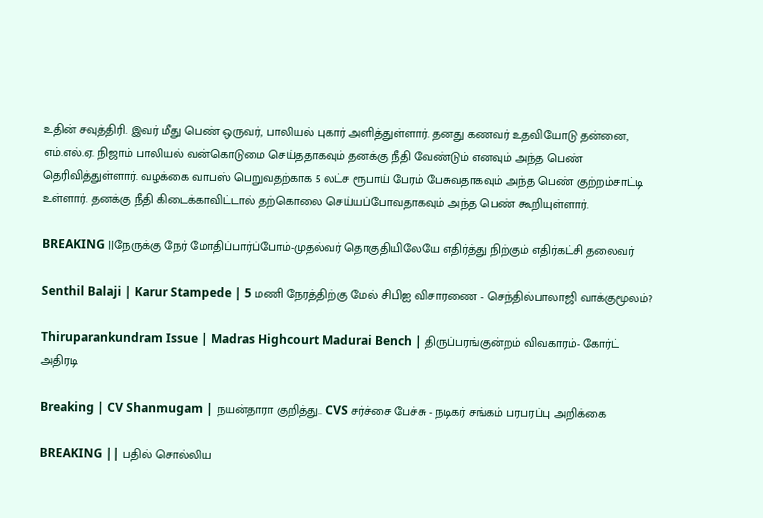உதின் சவுத்திரி. இவர் மீது பெண் ஒருவர், பாலியல் புகார் அளித்துள்ளார். தனது கணவர் உதவியோடு தன்னை, எம்.எல்.ஏ. நிஜாம் பாலியல் வன்கொடுமை செய்ததாகவும் தனக்கு நீதி வேண்டும் எனவும் அந்த பெண் தெரிவித்துள்ளார். வழக்கை வாபஸ் பெறுவதற்காக 5 லட்ச ரூபாய் பேரம் பேசுவதாகவும் அந்த பெண் குற்றம்சாட்டி உள்ளார். தனக்கு நீதி கிடைக்காவிட்டால் தற்கொலை செய்யப்போவதாகவும் அந்த பெண் கூறியுள்ளார்.

BREAKING ||நேருக்கு நேர் மோதிப்பார்ப்போம்-முதல்வர் தொகுதியிலேயே எதிர்த்து நிற்கும் எதிர்கட்சி தலைவர்

Senthil Balaji | Karur Stampede | 5 மணி நேரத்திற்கு மேல் சிபிஐ விசாரணை - செந்தில்பாலாஜி வாக்குமூலம்?

Thiruparankundram Issue | Madras Highcourt Madurai Bench | திருப்பரங்குன்றம் விவகாரம்- கோர்ட் அதிரடி

Breaking | CV Shanmugam | நயன்தாரா குறித்து.. CVS சர்ச்சை பேச்சு - நடிகர் சங்கம் பரபரப்பு அறிக்கை

BREAKING || பதில் சொல்லிய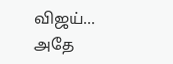விஜய்... அதே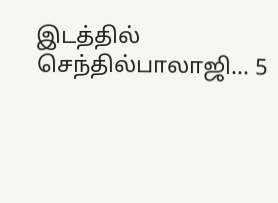இடத்தில் செந்தில்பாலாஜி... 5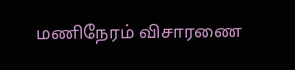மணிநேரம் விசாரணை